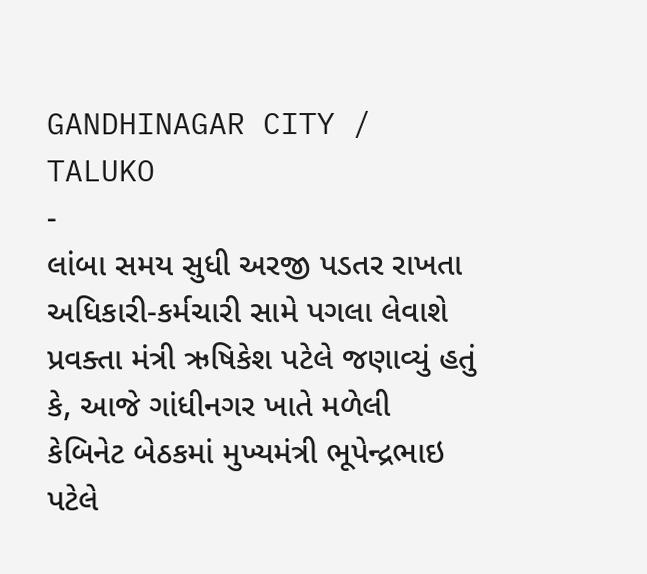GANDHINAGAR CITY / TALUKO
-
લાંબા સમય સુધી અરજી પડતર રાખતા અધિકારી-કર્મચારી સામે પગલા લેવાશે
પ્રવક્તા મંત્રી ઋષિકેશ પટેલે જણાવ્યું હતું કે, આજે ગાંધીનગર ખાતે મળેલી કેબિનેટ બેઠકમાં મુખ્યમંત્રી ભૂપેન્દ્રભાઇ પટેલે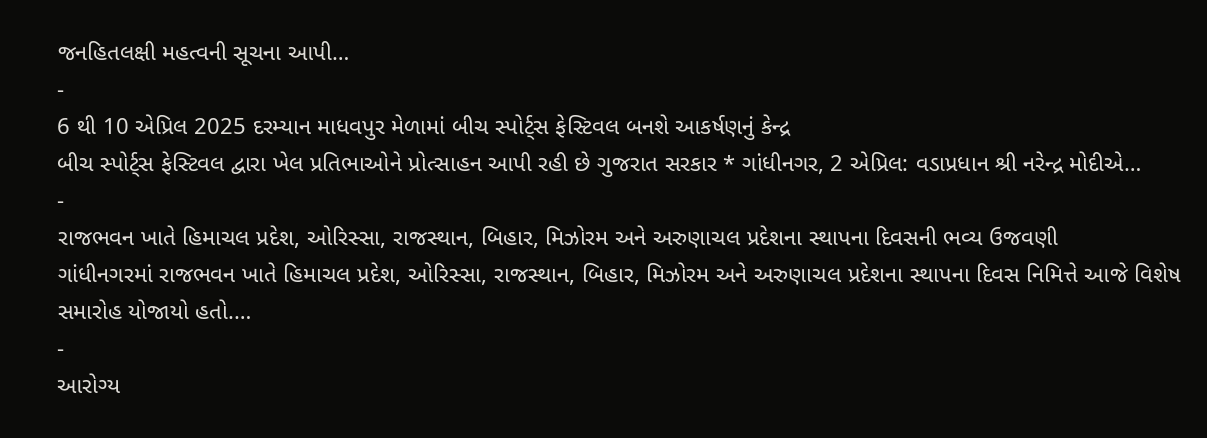જનહિતલક્ષી મહત્વની સૂચના આપી…
-
6 થી 10 એપ્રિલ 2025 દરમ્યાન માધવપુર મેળામાં બીચ સ્પોર્ટ્સ ફેસ્ટિવલ બનશે આકર્ષણનું કેન્દ્ર
બીચ સ્પોર્ટ્સ ફેસ્ટિવલ દ્વારા ખેલ પ્રતિભાઓને પ્રોત્સાહન આપી રહી છે ગુજરાત સરકાર * ગાંધીનગર, 2 એપ્રિલ: વડાપ્રધાન શ્રી નરેન્દ્ર મોદીએ…
-
રાજભવન ખાતે હિમાચલ પ્રદેશ, ઓરિસ્સા, રાજસ્થાન, બિહાર, મિઝોરમ અને અરુણાચલ પ્રદેશના સ્થાપના દિવસની ભવ્ય ઉજવણી
ગાંધીનગરમાં રાજભવન ખાતે હિમાચલ પ્રદેશ, ઓરિસ્સા, રાજસ્થાન, બિહાર, મિઝોરમ અને અરુણાચલ પ્રદેશના સ્થાપના દિવસ નિમિત્તે આજે વિશેષ સમારોહ યોજાયો હતો.…
-
આરોગ્ય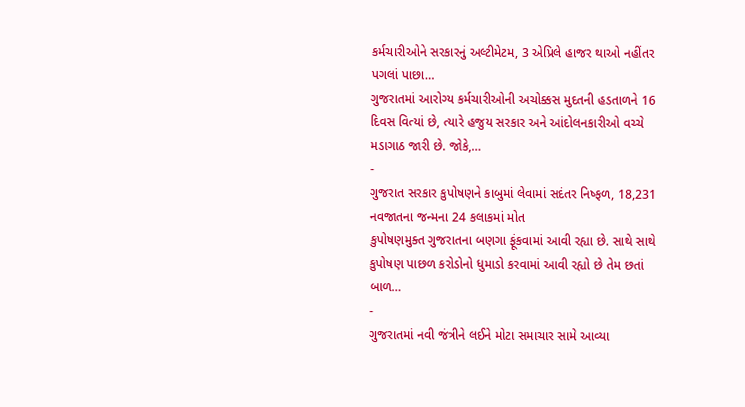કર્મચારીઓને સરકારનું અલ્ટીમેટમ, 3 એપ્રિલે હાજર થાઓ નહીંતર પગલાં પાછા…
ગુજરાતમાં આરોગ્ય કર્મચારીઓની અચોક્કસ મુદતની હડતાળને 16 દિવસ વિત્યાં છે, ત્યારે હજુય સરકાર અને આંદોલનકારીઓ વચ્ચે મડાગાઠ જારી છે. જોકે,…
-
ગુજરાત સરકાર કુપોષણને કાબુમાં લેવામાં સદંતર નિષ્ફળ, 18,231 નવજાતના જન્મના 24 કલાકમાં મોત
કુપોષણમુક્ત ગુજરાતના બણગા ફૂંકવામાં આવી રહ્યા છે. સાથે સાથે કુપોષણ પાછળ કરોડોનો ધુમાડો કરવામાં આવી રહ્યો છે તેમ છતાં બાળ…
-
ગુજરાતમાં નવી જંત્રીને લઈને મોટા સમાચાર સામે આવ્યા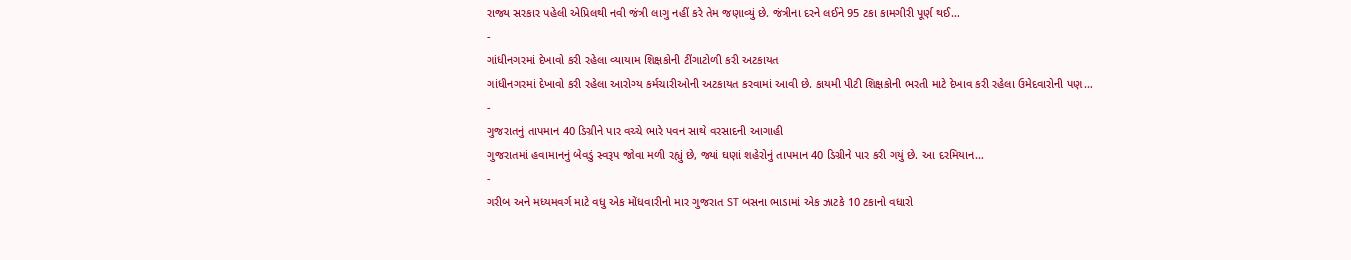રાજ્ય સરકાર પહેલી એપ્રિલથી નવી જંત્રી લાગુ નહીં કરે તેમ જણાવ્યું છે. જંત્રીના દરને લઈને 95 ટકા કામગીરી પૂર્ણ થઈ…
-
ગાંધીનગરમાં દેખાવો કરી રહેલા વ્યાયામ શિક્ષકોની ટીંગાટોળી કરી અટકાયત
ગાંધીનગરમાં દેખાવો કરી રહેલા આરોગ્ય કર્મચારીઓની અટકાયત કરવામાં આવી છે. કાયમી પીટી શિક્ષકોની ભરતી માટે દેખાવ કરી રહેલા ઉમેદવારોની પણ…
-
ગુજરાતનું તાપમાન 40 ડિગ્રીને પાર વચ્ચે ભારે પવન સાથે વરસાદની આગાહી
ગુજરાતમાં હવામાનનું બેવડું સ્વરૂપ જોવા મળી રહ્યું છે, જ્યાં ઘણાં શહેરોનું તાપમાન 40 ડિગ્રીને પાર કરી ગયું છે. આ દરમિયાન…
-
ગરીબ અને મધ્યમવર્ગ માટે વધુ એક મોંધવારીનો માર ગુજરાત ST બસના ભાડામાં એક ઝાટકે 10 ટકાનો વધારો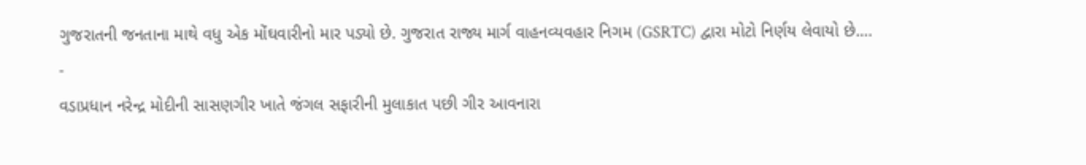ગુજરાતની જનતાના માથે વધુ એક મોંઘવારીનો માર પડ્યો છે. ગુજરાત રાજ્ય માર્ગ વાહનવ્યવહાર નિગમ (GSRTC) દ્વારા મોટો નિર્ણય લેવાયો છે.…
-
વડાપ્રધાન નરેન્દ્ર મોદીની સાસણગીર ખાતે જંગલ સફારીની મુલાકાત પછી ગીર આવનારા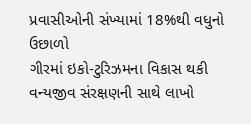પ્રવાસીઓની સંખ્યામાં 18%થી વધુનો ઉછાળો
ગીરમાં ઇકો-ટુરિઝમના વિકાસ થકી વન્યજીવ સંરક્ષણની સાથે લાખો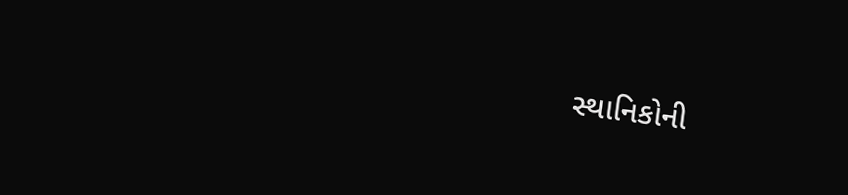સ્થાનિકોની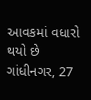આવકમાં વધારો થયો છે ગાંધીનગર, 27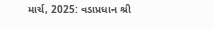માર્ચ, 2025: વડાપ્રધાન શ્રી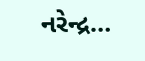નરેન્દ્ર…